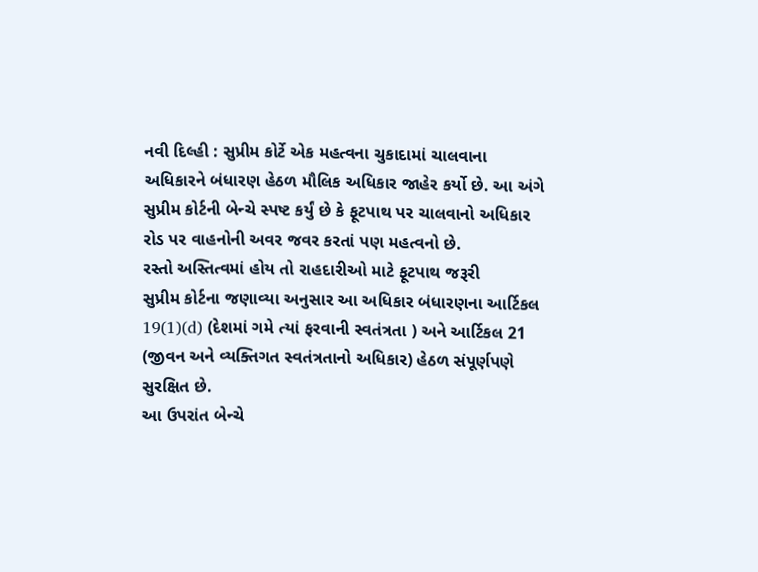નવી દિલ્હી : સુપ્રીમ કોર્ટે એક મહત્વના ચુકાદામાં ચાલવાના અધિકારને બંધારણ હેઠળ મૌલિક અધિકાર જાહેર કર્યો છે. આ અંગે સુપ્રીમ કોર્ટની બેન્ચે સ્પષ્ટ કર્યું છે કે ફૂટપાથ પર ચાલવાનો અધિકાર રોડ પર વાહનોની અવર જવર કરતાં પણ મહત્વનો છે.
રસ્તો અસ્તિત્વમાં હોય તો રાહદારીઓ માટે ફૂટપાથ જરૂરી
સુપ્રીમ કોર્ટના જણાવ્યા અનુસાર આ અધિકાર બંધારણના આર્ટિકલ 19(1)(d) (દેશમાં ગમે ત્યાં ફરવાની સ્વતંત્રતા ) અને આર્ટિકલ 21 (જીવન અને વ્યક્તિગત સ્વતંત્રતાનો અધિકાર) હેઠળ સંપૂર્ણપણે સુરક્ષિત છે.
આ ઉપરાંત બેન્ચે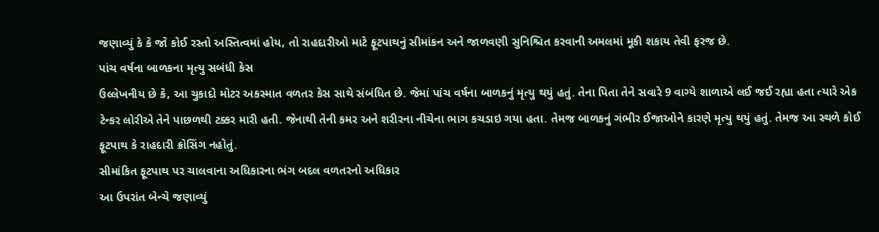જણાવ્યું કે કે જો કોઈ રસ્તો અસ્તિત્વમાં હોય, તો રાહદારીઓ માટે ફૂટપાથનું સીમાંકન અને જાળવણી સુનિશ્ચિત કરવાની અમલમાં મૂકી શકાય તેવી ફરજ છે.
પાંચ વર્ષના બાળકના મૃત્યુ સબંધી કેસ
ઉલ્લેખનીય છે કે, આ ચુકાદો મોટર અકસ્માત વળતર કેસ સાથે સંબંધિત છે. જેમાં પાંચ વર્ષના બાળકનું મૃત્યુ થયું હતું. તેના પિતા તેને સવારે 9 વાગ્યે શાળાએ લઈ જઈ રહ્યા હતા ત્યારે એક ટેન્કર લોરીએ તેને પાછળથી ટક્કર મારી હતી. જેનાથી તેની કમર અને શરીરના નીચેના ભાગ કચડાઇ ગયા હતા. તેમજ બાળકનું ગંભીર ઈજાઓને કારણે મૃત્યુ થયું હતું. તેમજ આ સ્થળે કોઈ ફૂટપાથ કે રાહદારી ક્રોસિંગ નહોતું.
સીમાંકિત ફૂટપાથ પર ચાલવાના અધિકારના ભંગ બદલ વળતરનો અધિકાર
આ ઉપરાંત બેન્ચે જણાવ્યું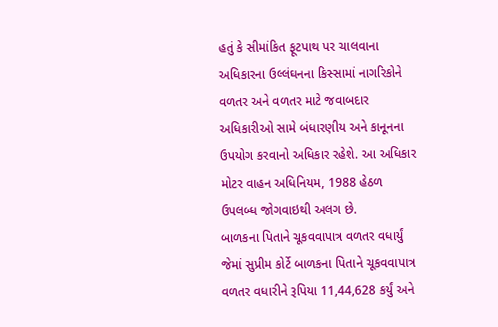હતું કે સીમાંકિત ફૂટપાથ પર ચાલવાના અધિકારના ઉલ્લંઘનના કિસ્સામાં નાગરિકોને વળતર અને વળતર માટે જવાબદાર અધિકારીઓ સામે બંધારણીય અને કાનૂનના ઉપયોગ કરવાનો અધિકાર રહેશે. આ અધિકાર મોટર વાહન અધિનિયમ, 1988 હેઠળ ઉપલબ્ધ જોગવાઇથી અલગ છે.
બાળકના પિતાને ચૂકવવાપાત્ર વળતર વધાર્યું
જેમાં સુપ્રીમ કોર્ટે બાળકના પિતાને ચૂકવવાપાત્ર વળતર વધારીને રૂપિયા 11,44,628 કર્યું અને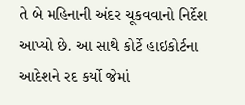તે બે મહિનાની અંદર ચૂકવવાનો નિર્દેશ આપ્યો છે. આ સાથે કોર્ટે હાઇકોર્ટના આદેશને રદ કર્યો જેમાં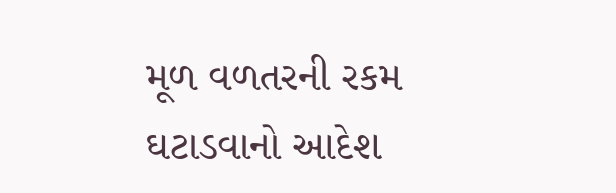મૂળ વળતરની રકમ ઘટાડવાનો આદેશ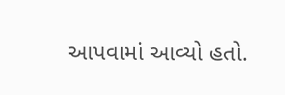આપવામાં આવ્યો હતો.